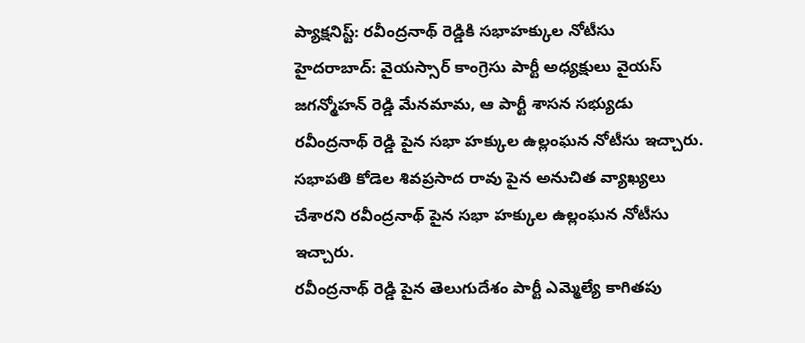ప్యాక్షనిస్ట్: రవీంద్రనాథ్ రెడ్డికి సభాహక్కుల నోటీసు
హైదరాబాద్: వైయస్సార్ కాంగ్రెసు పార్టీ అధ్యక్షులు వైయస్ జగన్మోహన్ రెడ్డి మేనమామ, ఆ పార్టీ శాసన సభ్యుడు రవీంద్రనాథ్ రెడ్డి పైన సభా హక్కుల ఉల్లంఘన నోటీసు ఇచ్చారు. సభాపతి కోడెల శివప్రసాద రావు పైన అనుచిత వ్యాఖ్యలు చేశారని రవీంద్రనాథ్ పైన సభా హక్కుల ఉల్లంఘన నోటీసు ఇచ్చారు.
రవీంద్రనాథ్ రెడ్డి పైన తెలుగుదేశం పార్టీ ఎమ్మెల్యే కాగితపు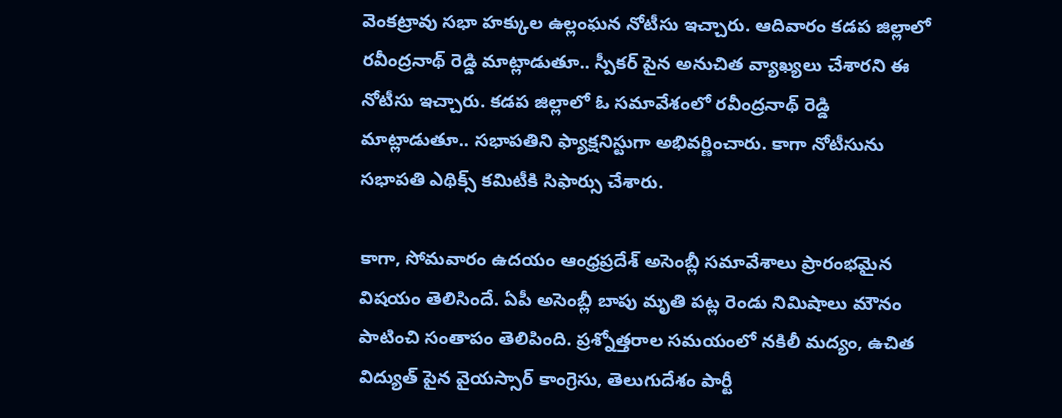వెంకట్రావు సభా హక్కుల ఉల్లంఘన నోటీసు ఇచ్చారు. ఆదివారం కడప జిల్లాలో రవీంద్రనాథ్ రెడ్డి మాట్లాడుతూ.. స్పీకర్ పైన అనుచిత వ్యాఖ్యలు చేశారని ఈ నోటీసు ఇచ్చారు. కడప జిల్లాలో ఓ సమావేశంలో రవీంద్రనాథ్ రెడ్డి మాట్లాడుతూ.. సభాపతిని ఫ్యాక్షనిస్టుగా అభివర్ణించారు. కాగా నోటీసును సభాపతి ఎథిక్స్ కమిటీకి సిఫార్సు చేశారు.

కాగా, సోమవారం ఉదయం ఆంధ్రప్రదేశ్ అసెంబ్లీ సమావేశాలు ప్రారంభమైన విషయం తెలిసిందే. ఏపీ అసెంబ్లీ బాపు మృతి పట్ల రెండు నిమిషాలు మౌనం పాటించి సంతాపం తెలిపింది. ప్రశ్నోత్తరాల సమయంలో నకిలీ మద్యం, ఉచిత విద్యుత్ పైన వైయస్సార్ కాంగ్రెసు, తెలుగుదేశం పార్టీ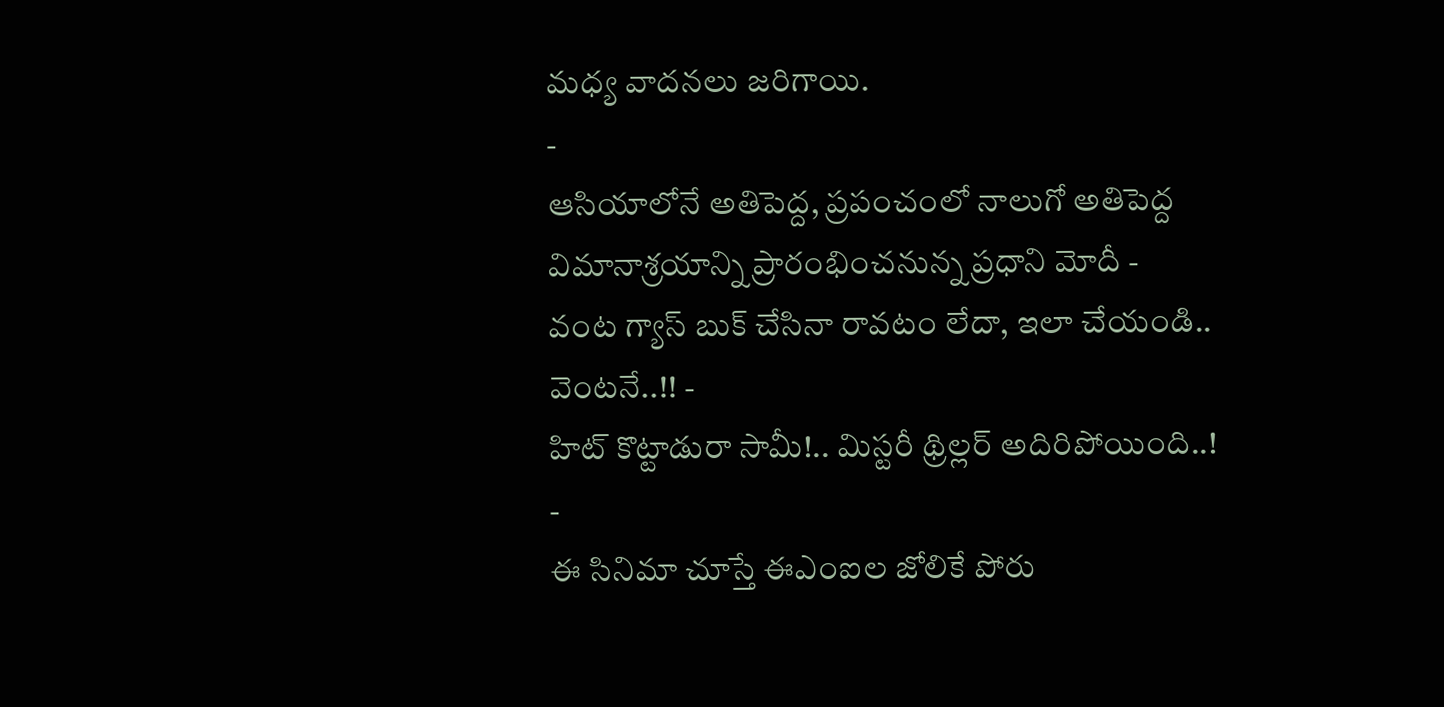మధ్య వాదనలు జరిగాయి.
-
ఆసియాలోనే అతిపెద్ద, ప్రపంచంలో నాలుగో అతిపెద్ద విమానాశ్రయాన్ని ప్రారంభించనున్న ప్రధాని మోదీ -
వంట గ్యాస్ బుక్ చేసినా రావటం లేదా, ఇలా చేయండి.. వెంటనే..!! -
హిట్ కొట్టాడురా సామీ!.. మిస్టరీ థ్రిల్లర్ అదిరిపోయింది..! -
ఈ సినిమా చూస్తే ఈఎంఐల జోలికే పోరు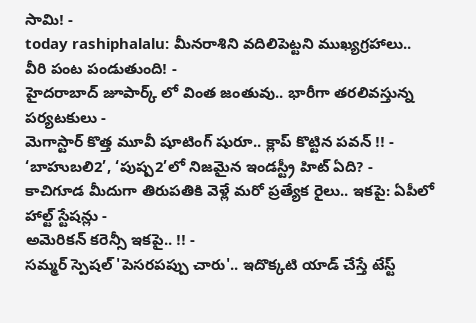సామి! -
today rashiphalalu: మీనరాశిని వదిలిపెట్టని ముఖ్యగ్రహాలు.. వీరి పంట పండుతుంది! -
హైదరాబాద్ జూపార్క్ లో వింత జంతువు.. భారీగా తరలివస్తున్న పర్యటకులు -
మెగాస్టార్ కొత్త మూవీ షూటింగ్ షురూ.. క్లాప్ కొట్టిన పవన్ !! -
‘బాహుబలి2’, ‘పుష్ప2’లో నిజమైన ఇండస్ట్రీ హిట్ ఏది? -
కాచిగూడ మీదుగా తిరుపతికి వెళ్లే మరో ప్రత్యేక రైలు.. ఇకపై: ఏపీలో హాల్ట్ స్టేషన్లు -
అమెరికన్ కరెన్సీ ఇకపై.. !! -
సమ్మర్ స్పెషల్ 'పెసరపప్పు చారు'.. ఇదొక్కటి యాడ్ చేస్తే టేస్ట్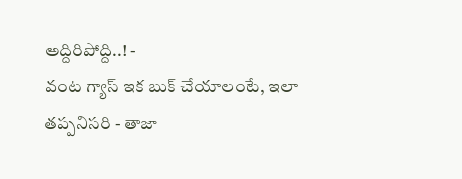అద్దిరిపోద్ది..! -
వంట గ్యాస్ ఇక బుక్ చేయాలంటే, ఇలా తప్పనిసరి - తాజా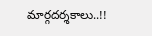మార్గదర్శకాలు..!!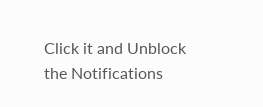Click it and Unblock the Notifications